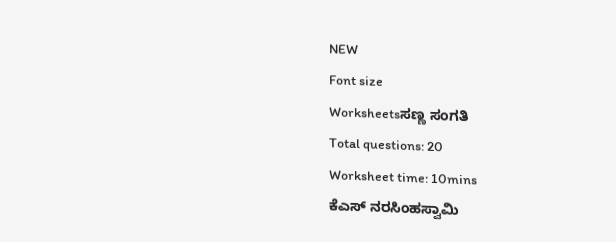NEW
Font size
Worksheetsಸಣ್ಣ ಸಂಗತಿ
Total questions: 20
Worksheet time: 10mins
ಕೆಎಸ್ ನರಸಿಂಹಸ್ವಾಮಿ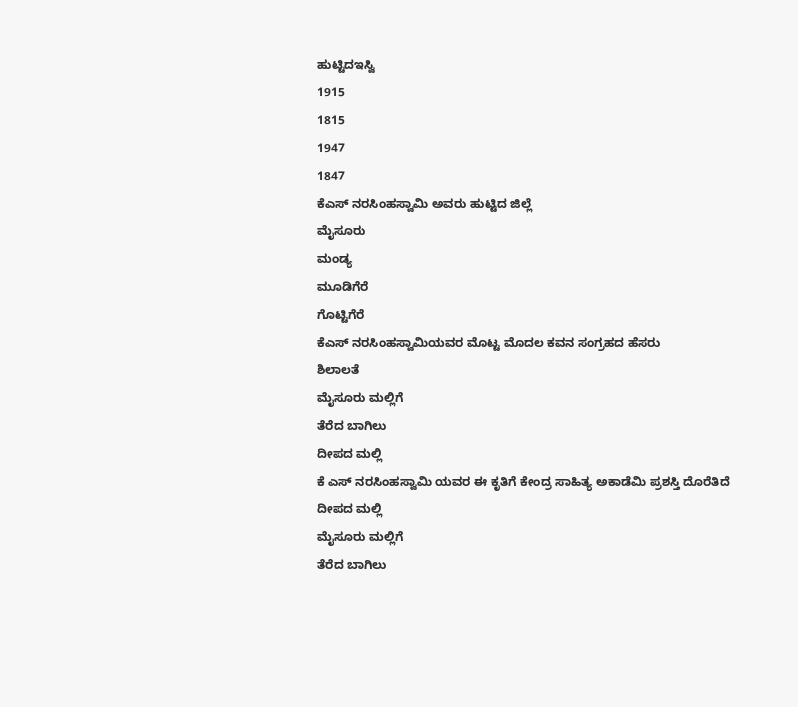ಹುಟ್ಟಿದಇಸ್ವಿ
1915
1815
1947
1847
ಕೆಎಸ್ ನರಸಿಂಹಸ್ವಾಮಿ ಅವರು ಹುಟ್ಟಿದ ಜಿಲ್ಲೆ
ಮೈಸೂರು
ಮಂಡ್ಯ
ಮೂಡಿಗೆರೆ
ಗೊಟ್ಟಿಗೆರೆ
ಕೆಎಸ್ ನರಸಿಂಹಸ್ವಾಮಿಯವರ ಮೊಟ್ಟ ಮೊದಲ ಕವನ ಸಂಗ್ರಹದ ಹೆಸರು
ಶಿಲಾಲತೆ
ಮೈಸೂರು ಮಲ್ಲಿಗೆ
ತೆರೆದ ಬಾಗಿಲು
ದೀಪದ ಮಲ್ಲಿ
ಕೆ ಎಸ್ ನರಸಿಂಹಸ್ವಾಮಿ ಯವರ ಈ ಕೃತಿಗೆ ಕೇಂದ್ರ ಸಾಹಿತ್ಯ ಅಕಾಡೆಮಿ ಪ್ರಶಸ್ತಿ ದೊರೆತಿದೆ
ದೀಪದ ಮಲ್ಲಿ
ಮೈಸೂರು ಮಲ್ಲಿಗೆ
ತೆರೆದ ಬಾಗಿಲು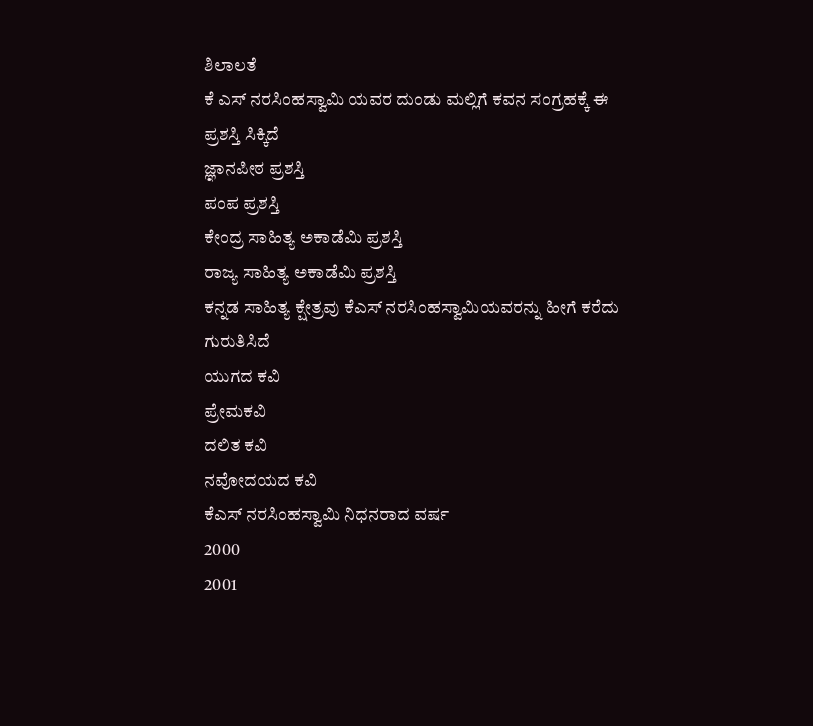ಶಿಲಾಲತೆ
ಕೆ ಎಸ್ ನರಸಿಂಹಸ್ವಾಮಿ ಯವರ ದುಂಡು ಮಲ್ಲಿಗೆ ಕವನ ಸಂಗ್ರಹಕ್ಕೆ ಈ ಪ್ರಶಸ್ತಿ ಸಿಕ್ಕಿದೆ
ಜ್ಞಾನಪೀಠ ಪ್ರಶಸ್ತಿ
ಪಂಪ ಪ್ರಶಸ್ತಿ
ಕೇಂದ್ರ ಸಾಹಿತ್ಯ ಅಕಾಡೆಮಿ ಪ್ರಶಸ್ತಿ
ರಾಜ್ಯ ಸಾಹಿತ್ಯ ಅಕಾಡೆಮಿ ಪ್ರಶಸ್ತಿ
ಕನ್ನಡ ಸಾಹಿತ್ಯ ಕ್ಷೇತ್ರವು ಕೆಎಸ್ ನರಸಿಂಹಸ್ವಾಮಿಯವರನ್ನು ಹೀಗೆ ಕರೆದು ಗುರುತಿಸಿದೆ
ಯುಗದ ಕವಿ
ಪ್ರೇಮಕವಿ
ದಲಿತ ಕವಿ
ನವೋದಯದ ಕವಿ
ಕೆಎಸ್ ನರಸಿಂಹಸ್ವಾಮಿ ನಿಧನರಾದ ವರ್ಷ
2000
2001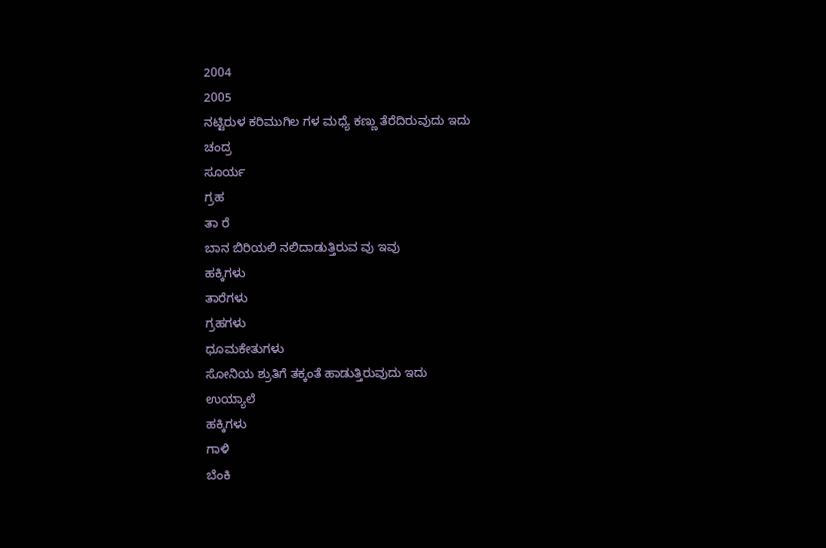2004
2005
ನಟ್ಟಿರುಳ ಕರಿಮುಗಿಲ ಗಳ ಮಧ್ಯೆ ಕಣ್ಣು ತೆರೆದಿರುವುದು ಇದು
ಚಂದ್ರ
ಸೂರ್ಯ
ಗ್ರಹ
ತಾ ರೆ
ಬಾನ ಬಿರಿಯಲಿ ನಲಿದಾಡುತ್ತಿರುವ ವು ಇವು
ಹಕ್ಕಿಗಳು
ತಾರೆಗಳು
ಗ್ರಹಗಳು
ಧೂಮಕೇತುಗಳು
ಸೋನಿಯ ಶ್ರುತಿಗೆ ತಕ್ಕಂತೆ ಹಾಡುತ್ತಿರುವುದು ಇದು
ಉಯ್ಯಾಲೆ
ಹಕ್ಕಿಗಳು
ಗಾಳಿ
ಬೆಂಕಿ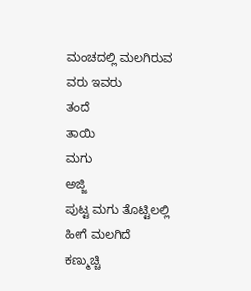ಮಂಚದಲ್ಲಿ ಮಲಗಿರುವ ವರು ಇವರು
ತಂದೆ
ತಾಯಿ
ಮಗು
ಅಜ್ಜಿ
ಪುಟ್ಟ ಮಗು ತೊಟ್ಟಿಲಲ್ಲಿ ಹೀಗೆ ಮಲಗಿದೆ
ಕಣ್ಮುಚ್ಚಿ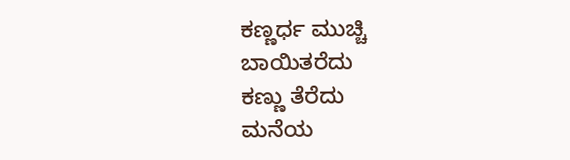ಕಣ್ಣರ್ಧ ಮುಚ್ಚಿ
ಬಾಯಿತರೆದು
ಕಣ್ಣು ತೆರೆದು
ಮನೆಯ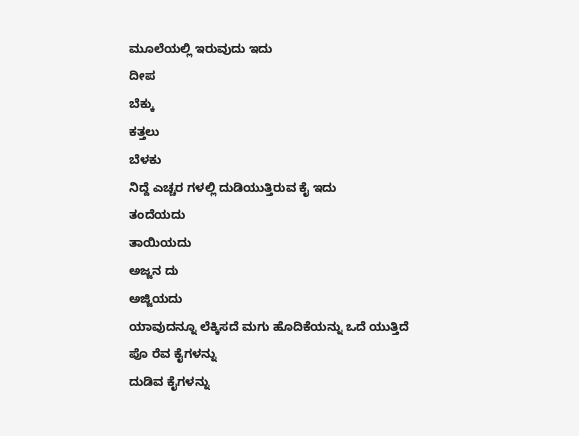ಮೂಲೆಯಲ್ಲಿ ಇರುವುದು ಇದು
ದೀಪ
ಬೆಕ್ಕು
ಕತ್ತಲು
ಬೆಳಕು
ನಿದ್ದೆ ಎಚ್ಚರ ಗಳಲ್ಲಿ ದುಡಿಯುತ್ತಿರುವ ಕೈ ಇದು
ತಂದೆಯದು
ತಾಯಿಯದು
ಅಜ್ಜನ ದು
ಅಜ್ಜಿಯದು
ಯಾವುದನ್ನೂ ಲೆಕ್ಕಿಸದೆ ಮಗು ಹೊದಿಕೆಯನ್ನು ಒದೆ ಯುತ್ತಿದೆ
ಪೊ ರೆವ ಕೈಗಳನ್ನು
ದುಡಿವ ಕೈಗಳನ್ನು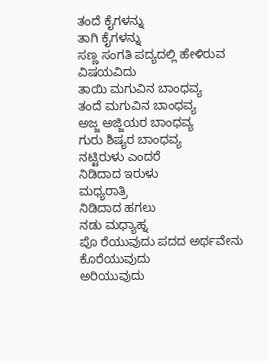ತಂದೆ ಕೈಗಳನ್ನು
ತಾಗಿ ಕೈಗಳನ್ನು
ಸಣ್ಣ ಸಂಗತಿ ಪದ್ಯದಲ್ಲಿ ಹೇಳಿರುವ ವಿಷಯವಿದು
ತಾಯಿ ಮಗುವಿನ ಬಾಂಧವ್ಯ
ತಂದೆ ಮಗುವಿನ ಬಾಂಧವ್ಯ
ಅಜ್ಜ ಅಜ್ಜಿಯರ ಬಾಂಧವ್ಯ
ಗುರು ಶಿಷ್ಯರ ಬಾಂಧವ್ಯ
ನಟ್ಟಿರುಳು ಎಂದರೆ
ನಿಡಿದಾದ ಇರುಳು
ಮಧ್ಯರಾತ್ರಿ
ನಿಡಿದಾದ ಹಗಲು
ನಡು ಮಧ್ಯಾಹ್ನ
ಪೊ ರೆಯುವುದು ಪದದ ಅರ್ಥವೇನು
ಕೊರೆಯುವುದು
ಅರಿಯುವುದು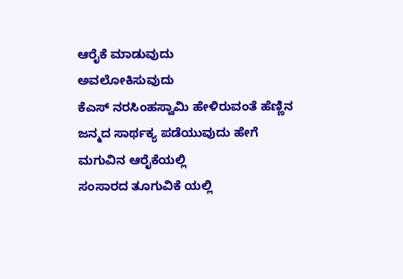ಆರೈಕೆ ಮಾಡುವುದು
ಅವಲೋಕಿಸುವುದು
ಕೆಎಸ್ ನರಸಿಂಹಸ್ವಾಮಿ ಹೇಳಿರುವಂತೆ ಹೆಣ್ಣಿನ ಜನ್ಮದ ಸಾರ್ಥಕ್ಯ ಪಡೆಯುವುದು ಹೇಗೆ
ಮಗುವಿನ ಆರೈಕೆಯಲ್ಲಿ
ಸಂಸಾರದ ತೂಗುವಿಕೆ ಯಲ್ಲಿ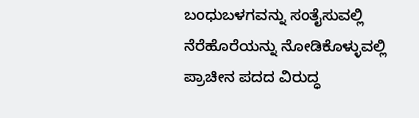ಬಂಧುಬಳಗವನ್ನು ಸಂತೈಸುವಲ್ಲಿ
ನೆರೆಹೊರೆಯನ್ನು ನೋಡಿಕೊಳ್ಳುವಲ್ಲಿ
ಪ್ರಾಚೀನ ಪದದ ವಿರುದ್ಧ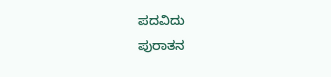ಪದವಿದು
ಪುರಾತನ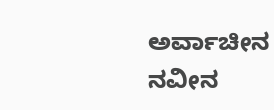ಅರ್ವಾಚೀನ
ನವೀನ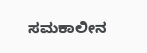ಸಮಕಾಲೀನ